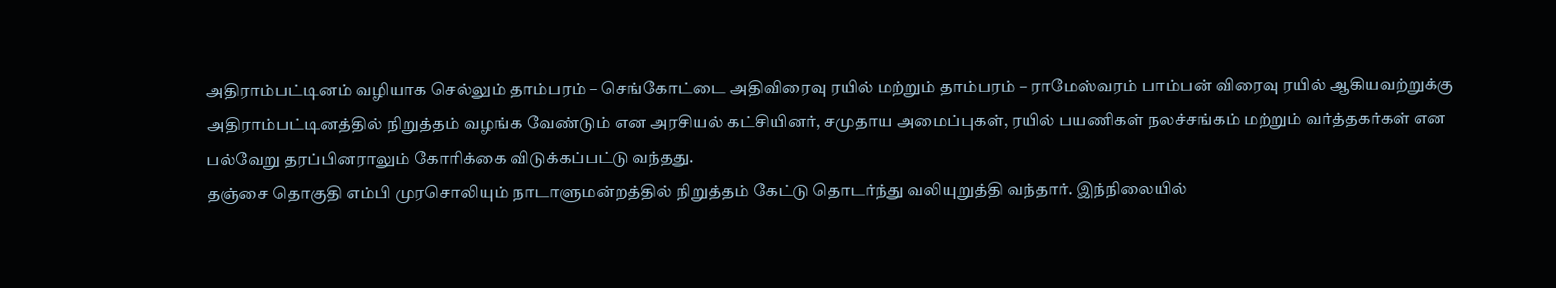அதிராம்பட்டினம் வழியாக செல்லும் தாம்பரம் – செங்கோட்டை அதிவிரைவு ரயில் மற்றும் தாம்பரம் – ராமேஸ்வரம் பாம்பன் விரைவு ரயில் ஆகியவற்றுக்கு அதிராம்பட்டினத்தில் நிறுத்தம் வழங்க வேண்டும் என அரசியல் கட்சியினர், சமுதாய அமைப்புகள், ரயில் பயணிகள் நலச்சங்கம் மற்றும் வர்த்தகர்கள் என பல்வேறு தரப்பினராலும் கோரிக்கை விடுக்கப்பட்டு வந்தது.
தஞ்சை தொகுதி எம்பி முரசொலியும் நாடாளுமன்றத்தில் நிறுத்தம் கேட்டு தொடர்ந்து வலியுறுத்தி வந்தார். இந்நிலையில்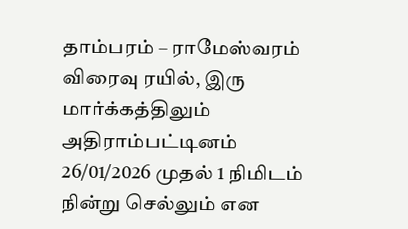தாம்பரம் – ராமேஸ்வரம் விரைவு ரயில், இரு மார்க்கத்திலும் அதிராம்பட்டினம் 26/01/2026 முதல் 1 நிமிடம் நின்று செல்லும் என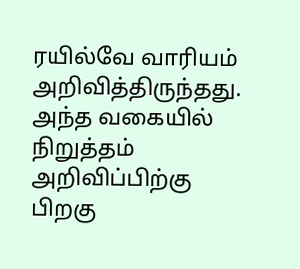ரயில்வே வாரியம் அறிவித்திருந்தது.
அந்த வகையில் நிறுத்தம் அறிவிப்பிற்கு பிறகு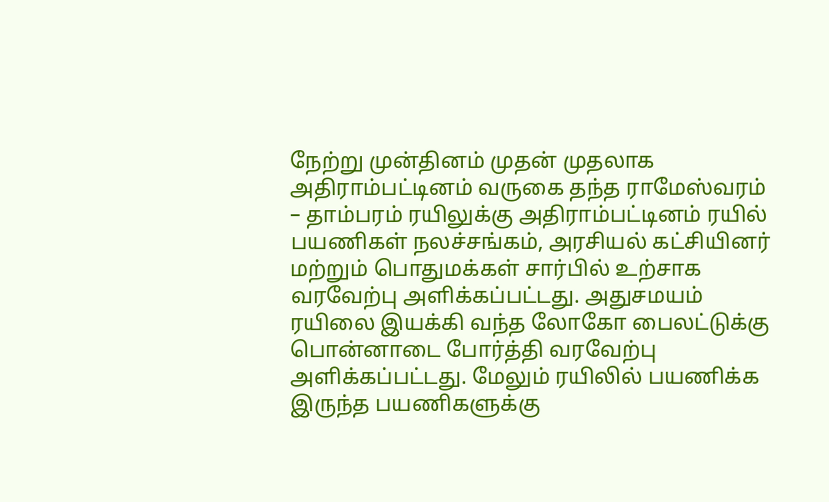நேற்று முன்தினம் முதன் முதலாக அதிராம்பட்டினம் வருகை தந்த ராமேஸ்வரம் – தாம்பரம் ரயிலுக்கு அதிராம்பட்டினம் ரயில் பயணிகள் நலச்சங்கம், அரசியல் கட்சியினர் மற்றும் பொதுமக்கள் சார்பில் உற்சாக வரவேற்பு அளிக்கப்பட்டது. அதுசமயம் ரயிலை இயக்கி வந்த லோகோ பைலட்டுக்கு பொன்னாடை போர்த்தி வரவேற்பு அளிக்கப்பட்டது. மேலும் ரயிலில் பயணிக்க இருந்த பயணிகளுக்கு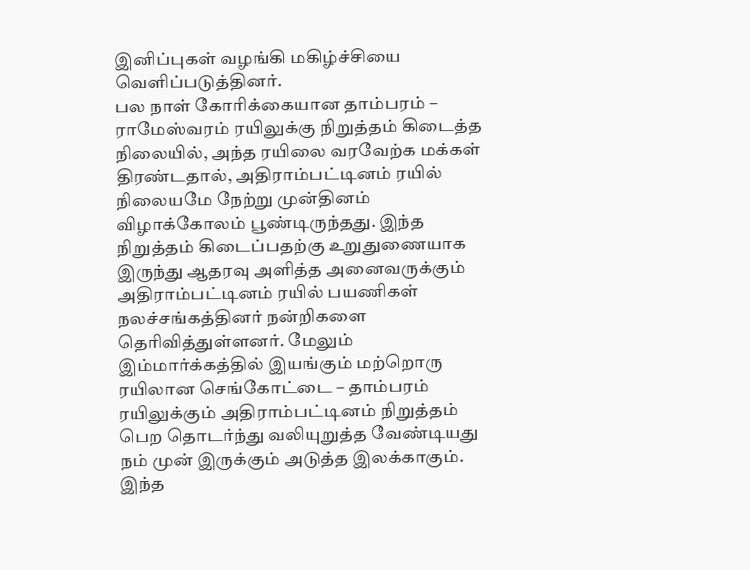இனிப்புகள் வழங்கி மகிழ்ச்சியை வெளிப்படுத்தினர்.
பல நாள் கோரிக்கையான தாம்பரம் – ராமேஸ்வரம் ரயிலுக்கு நிறுத்தம் கிடைத்த நிலையில், அந்த ரயிலை வரவேற்க மக்கள் திரண்டதால், அதிராம்பட்டினம் ரயில் நிலையமே நேற்று முன்தினம் விழாக்கோலம் பூண்டிருந்தது. இந்த நிறுத்தம் கிடைப்பதற்கு உறுதுணையாக இருந்து ஆதரவு அளித்த அனைவருக்கும் அதிராம்பட்டினம் ரயில் பயணிகள் நலச்சங்கத்தினர் நன்றிகளை தெரிவித்துள்ளனர். மேலும் இம்மார்க்கத்தில் இயங்கும் மற்றொரு ரயிலான செங்கோட்டை – தாம்பரம் ரயிலுக்கும் அதிராம்பட்டினம் நிறுத்தம் பெற தொடர்ந்து வலியுறுத்த வேண்டியது நம் முன் இருக்கும் அடுத்த இலக்காகும்.
இந்த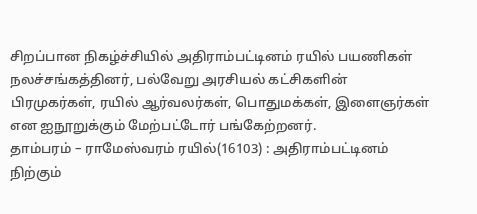சிறப்பான நிகழ்ச்சியில் அதிராம்பட்டினம் ரயில் பயணிகள் நலச்சங்கத்தினர், பல்வேறு அரசியல் கட்சிகளின் பிரமுகர்கள், ரயில் ஆர்வலர்கள், பொதுமக்கள், இளைஞர்கள் என ஐநூறுக்கும் மேற்பட்டோர் பங்கேற்றனர்.
தாம்பரம் – ராமேஸ்வரம் ரயில்(16103) : அதிராம்பட்டினம் நிற்கும்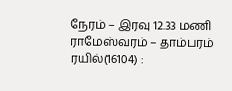நேரம் – இரவு 12.33 மணி
ராமேஸ்வரம் – தாம்பரம் ரயில்(16104) :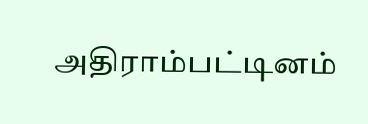அதிராம்பட்டினம்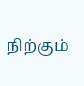நிற்கும்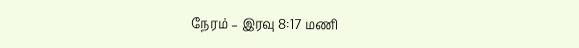நேரம் – இரவு 8:17 மணி